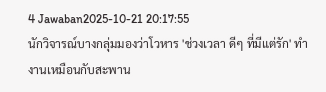4 Jawaban2025-10-21 20:17:55
นักวิจารณ์บางกลุ่มมองว่าโวหาร 'ช่วงเวลา ดีๆ ที่มีแต่รัก' ทำงานเหมือนกับสะพาน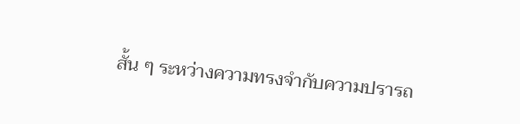สั้น ๆ ระหว่างความทรงจำกับความปรารถ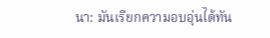นา: มันเรียกความอบอุ่นได้ทัน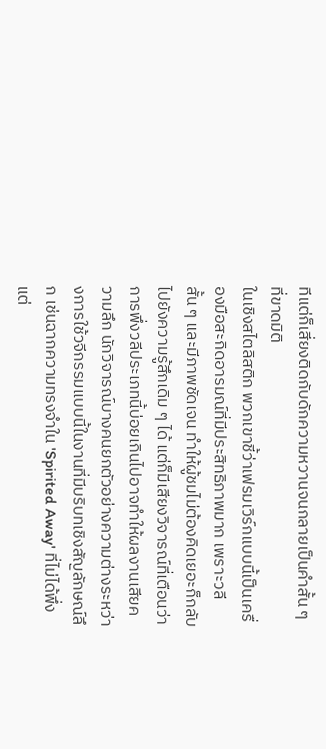ทีแต่ก็เสี่ยงติดกับดักความหวานจนกลายเป็นคำสั้น ๆ ที่ขาดมิติ
ในเชิงสไตลิสติก พวกเขาชี้ว่าเฟรมเวิร์กแบบนี้เป็นเครื่องมือสะกิดอารมณ์ที่มีประสิทธิภาพมาก เพราะวลีสั้น ๆ และมีภาพชัดเจน ทำให้ผู้ชมไม่ต้องคิดเยอะก็กลับไปยังความรู้สึกเดิม ๆ ได้ แต่ก็มีเสียงวิจารณ์ที่เตือนว่าการพึ่งวลีประเภทนี้บ่อยเกินไปอาจทำให้ผลงานเสียความลึก นักวิจารณ์บางคนยกตัวอย่างความต่างระหว่างการใช้วจีกรรมแบบนี้ในงานที่มีบริบทเชิงสัญลักษณ์ลึก เช่นฉากความทรงจำใน 'Spirited Away' ที่ไม่ได้พึ่งแต่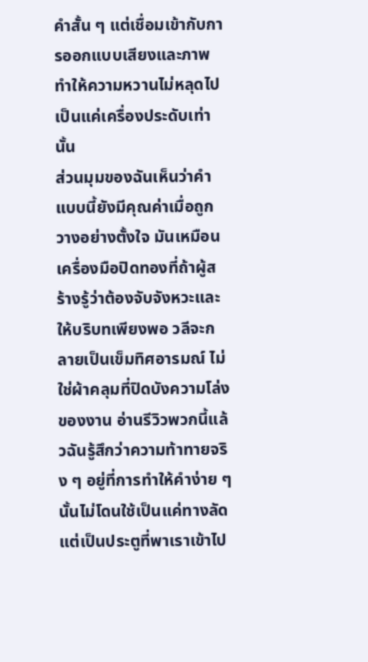คำสั้น ๆ แต่เชื่อมเข้ากับการออกแบบเสียงและภาพ ทำให้ความหวานไม่หลุดไปเป็นแค่เครื่องประดับเท่านั้น
ส่วนมุมของฉันเห็นว่าคำแบบนี้ยังมีคุณค่าเมื่อถูกวางอย่างตั้งใจ มันเหมือนเครื่องมือปิดทองที่ถ้าผู้สร้างรู้ว่าต้องจับจังหวะและให้บริบทเพียงพอ วลีจะกลายเป็นเข็มทิศอารมณ์ ไม่ใช่ผ้าคลุมที่ปิดบังความโล่งของงาน อ่านรีวิวพวกนี้แล้วฉันรู้สึกว่าความท้าทายจริง ๆ อยู่ที่การทำให้คำง่าย ๆ นั้นไม่โดนใช้เป็นแค่ทางลัด แต่เป็นประตูที่พาเราเข้าไป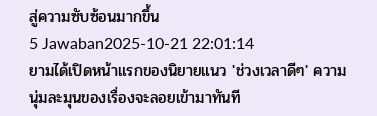สู่ความซับซ้อนมากขึ้น
5 Jawaban2025-10-21 22:01:14
ยามได้เปิดหน้าแรกของนิยายแนว 'ช่วงเวลาดีๆ' ความนุ่มละมุนของเรื่องจะลอยเข้ามาทันที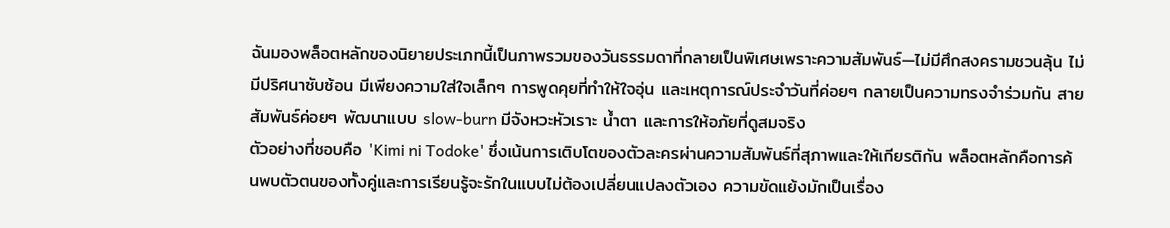ฉันมองพล็อตหลักของนิยายประเภทนี้เป็นภาพรวมของวันธรรมดาที่กลายเป็นพิเศษเพราะความสัมพันธ์—ไม่มีศึกสงครามชวนลุ้น ไม่มีปริศนาซับซ้อน มีเพียงความใส่ใจเล็กๆ การพูดคุยที่ทำให้ใจอุ่น และเหตุการณ์ประจำวันที่ค่อยๆ กลายเป็นความทรงจำร่วมกัน สายสัมพันธ์ค่อยๆ พัฒนาแบบ slow-burn มีจังหวะหัวเราะ น้ำตา และการให้อภัยที่ดูสมจริง
ตัวอย่างที่ชอบคือ 'Kimi ni Todoke' ซึ่งเน้นการเติบโตของตัวละครผ่านความสัมพันธ์ที่สุภาพและให้เกียรติกัน พล็อตหลักคือการค้นพบตัวตนของทั้งคู่และการเรียนรู้จะรักในแบบไม่ต้องเปลี่ยนแปลงตัวเอง ความขัดแย้งมักเป็นเรื่อง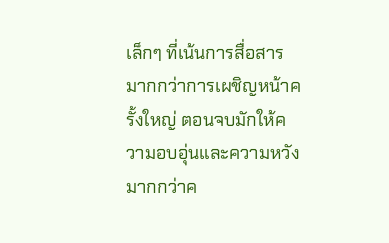เล็กๆ ที่เน้นการสื่อสารมากกว่าการเผชิญหน้าครั้งใหญ่ ตอนจบมักให้ความอบอุ่นและความหวังมากกว่าค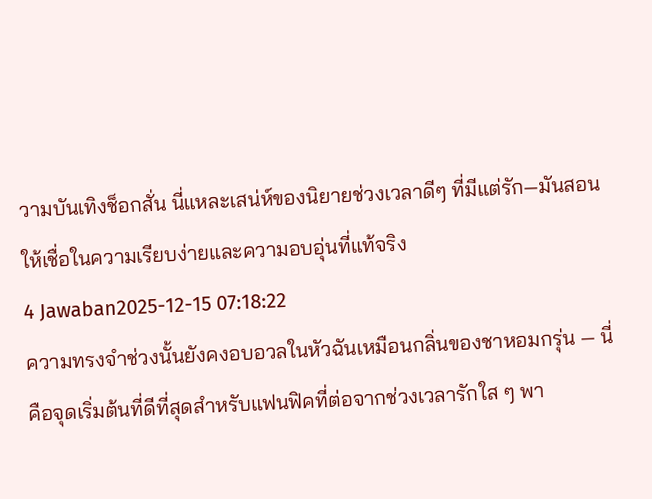วามบันเทิงช็อกสั่น นี่แหละเสน่ห์ของนิยายช่วงเวลาดีๆ ที่มีแต่รัก—มันสอนให้เชื่อในความเรียบง่ายและความอบอุ่นที่แท้จริง
4 Jawaban2025-12-15 07:18:22
ความทรงจำช่วงนั้นยังคงอบอวลในหัวฉันเหมือนกลิ่นของชาหอมกรุ่น — นี่คือจุดเริ่มต้นที่ดีที่สุดสำหรับแฟนฟิคที่ต่อจากช่วงเวลารักใส ๆ พา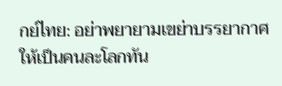กย์ไทย: อย่าพยายามเขย่าบรรยากาศให้เป็นคนละโลกทัน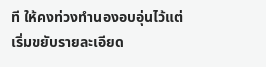ที ให้คงท่วงทำนองอบอุ่นไว้แต่เริ่มขยับรายละเอียด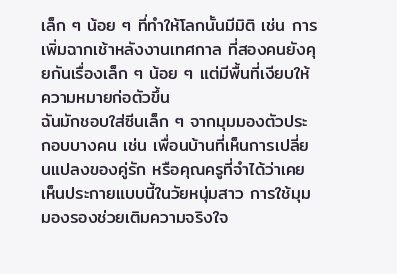เล็ก ๆ น้อย ๆ ที่ทำให้โลกนั้นมีมิติ เช่น การเพิ่มฉากเช้าหลังงานเทศกาล ที่สองคนยังคุยกันเรื่องเล็ก ๆ น้อย ๆ แต่มีพื้นที่เงียบให้ความหมายก่อตัวขึ้น
ฉันมักชอบใส่ซีนเล็ก ๆ จากมุมมองตัวประกอบบางคน เช่น เพื่อนบ้านที่เห็นการเปลี่ยนแปลงของคู่รัก หรือคุณครูที่จำได้ว่าเคยเห็นประกายแบบนี้ในวัยหนุ่มสาว การใช้มุมมองรองช่วยเติมความจริงใจ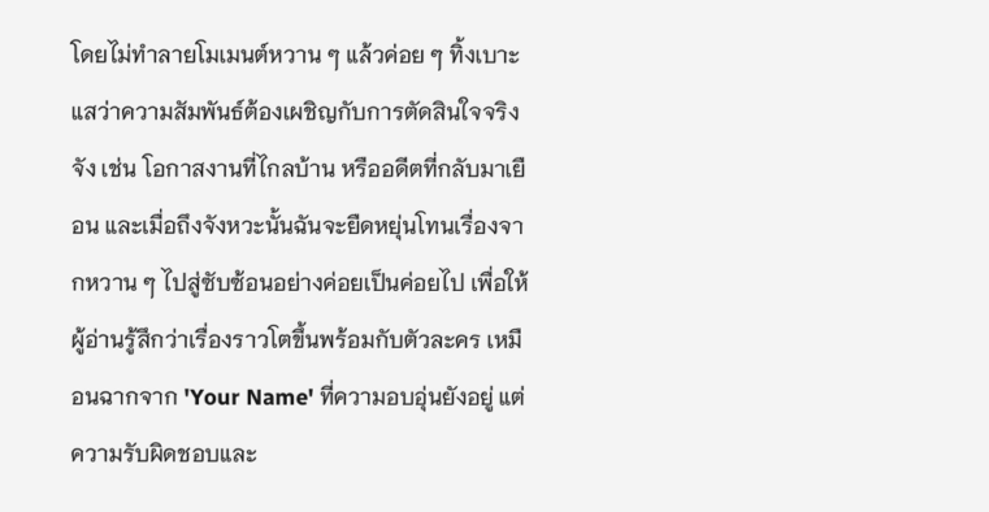โดยไม่ทำลายโมเมนต์หวาน ๆ แล้วค่อย ๆ ทิ้งเบาะแสว่าความสัมพันธ์ต้องเผชิญกับการตัดสินใจจริงจัง เช่น โอกาสงานที่ไกลบ้าน หรืออดีตที่กลับมาเยือน และเมื่อถึงจังหวะนั้นฉันจะยืดหยุ่นโทนเรื่องจากหวาน ๆ ไปสู่ซับซ้อนอย่างค่อยเป็นค่อยไป เพื่อให้ผู้อ่านรู้สึกว่าเรื่องราวโตขึ้นพร้อมกับตัวละคร เหมือนฉากจาก 'Your Name' ที่ความอบอุ่นยังอยู่ แต่ความรับผิดชอบและ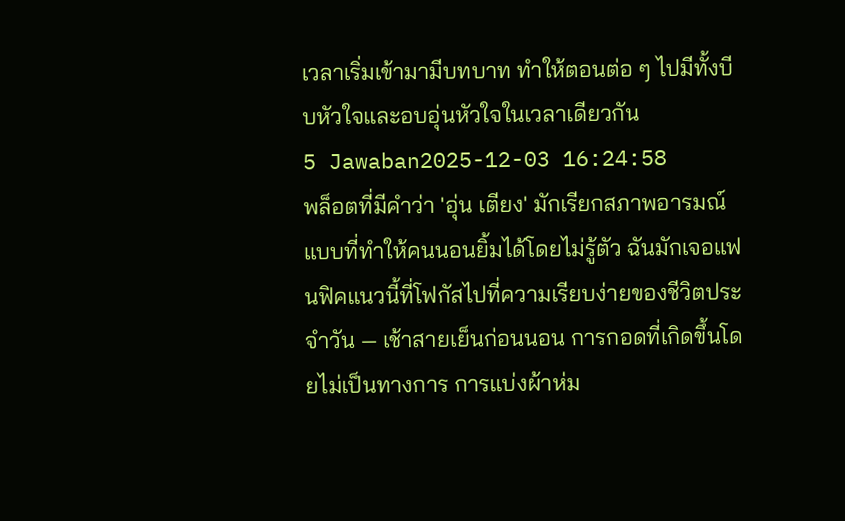เวลาเริ่มเข้ามามีบทบาท ทำให้ตอนต่อ ๆ ไปมีทั้งบีบหัวใจและอบอุ่นหัวใจในเวลาเดียวกัน
5 Jawaban2025-12-03 16:24:58
พล็อตที่มีคำว่า 'อุ่น เตียง' มักเรียกสภาพอารมณ์แบบที่ทำให้คนนอนยิ้มได้โดยไม่รู้ตัว ฉันมักเจอแฟนฟิคแนวนี้ที่โฟกัสไปที่ความเรียบง่ายของชีวิตประจำวัน — เช้าสายเย็นก่อนนอน การกอดที่เกิดขึ้นโดยไม่เป็นทางการ การแบ่งผ้าห่ม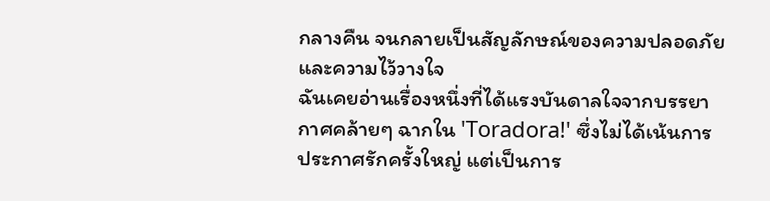กลางคืน จนกลายเป็นสัญลักษณ์ของความปลอดภัยและความไว้วางใจ
ฉันเคยอ่านเรื่องหนึ่งที่ได้แรงบันดาลใจจากบรรยากาศคล้ายๆ ฉากใน 'Toradora!' ซึ่งไม่ได้เน้นการประกาศรักครั้งใหญ่ แต่เป็นการ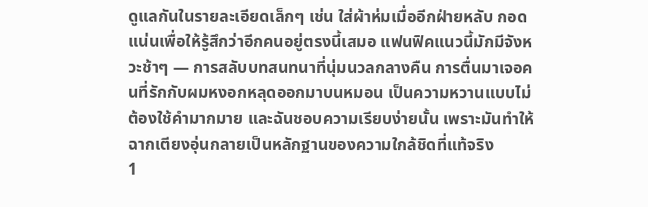ดูแลกันในรายละเอียดเล็กๆ เช่น ใส่ผ้าห่มเมื่ออีกฝ่ายหลับ กอดแน่นเพื่อให้รู้สึกว่าอีกคนอยู่ตรงนี้เสมอ แฟนฟิคแนวนี้มักมีจังหวะช้าๆ — การสลับบทสนทนาที่นุ่มนวลกลางคืน การตื่นมาเจอคนที่รักกับผมหงอกหลุดออกมาบนหมอน เป็นความหวานแบบไม่ต้องใช้คำมากมาย และฉันชอบความเรียบง่ายนั้น เพราะมันทำให้ฉากเตียงอุ่นกลายเป็นหลักฐานของความใกล้ชิดที่แท้จริง
1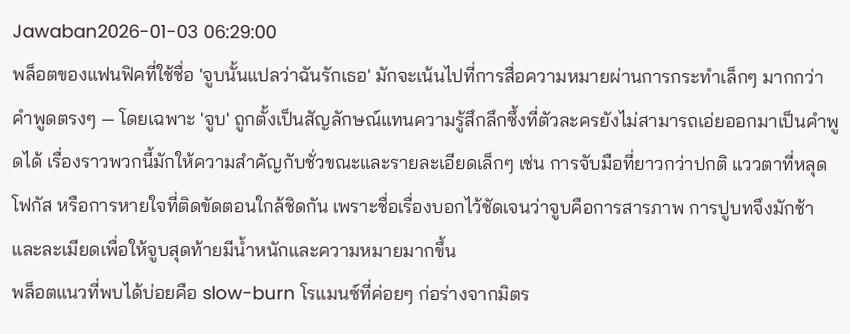Jawaban2026-01-03 06:29:00
พล็อตของแฟนฟิคที่ใช้ชื่อ 'จูบนั้นแปลว่าฉันรักเธอ' มักจะเน้นไปที่การสื่อความหมายผ่านการกระทำเล็กๆ มากกว่าคำพูดตรงๆ — โดยเฉพาะ 'จูบ' ถูกตั้งเป็นสัญลักษณ์แทนความรู้สึกลึกซึ้งที่ตัวละครยังไม่สามารถเอ่ยออกมาเป็นคำพูดได้ เรื่องราวพวกนี้มักให้ความสำคัญกับชั่วขณะและรายละเอียดเล็กๆ เช่น การจับมือที่ยาวกว่าปกติ แววตาที่หลุดโฟกัส หรือการหายใจที่ติดขัดตอนใกล้ชิดกัน เพราะชื่อเรื่องบอกไว้ชัดเจนว่าจูบคือการสารภาพ การปูบทจึงมักช้าและละเมียดเพื่อให้จูบสุดท้ายมีน้ำหนักและความหมายมากขึ้น
พล็อตแนวที่พบได้บ่อยคือ slow-burn โรแมนซ์ที่ค่อยๆ ก่อร่างจากมิตร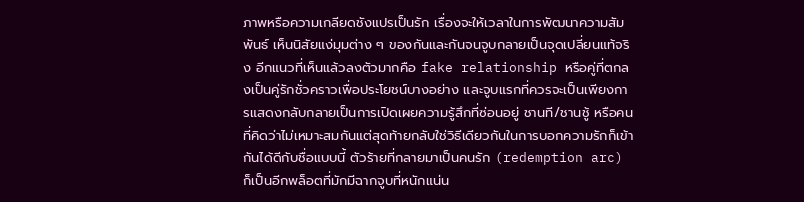ภาพหรือความเกลียดชังแปรเป็นรัก เรื่องจะให้เวลาในการพัฒนาความสัมพันธ์ เห็นนิสัยแง่มุมต่าง ๆ ของกันและกันจนจูบกลายเป็นจุดเปลี่ยนแท้จริง อีกแนวที่เห็นแล้วลงตัวมากคือ fake relationship หรือคู่ที่ตกลงเป็นคู่รักชั่วคราวเพื่อประโยชน์บางอย่าง และจูบแรกที่ควรจะเป็นเพียงการแสดงกลับกลายเป็นการเปิดเผยความรู้สึกที่ซ่อนอยู่ ชานที/ชานชู้ หรือคนที่คิดว่าไม่เหมาะสมกันแต่สุดท้ายกลับใช่วิธีเดียวกันในการบอกความรักก็เข้ากันได้ดีกับชื่อแบบนี้ ตัวร้ายที่กลายมาเป็นคนรัก (redemption arc) ก็เป็นอีกพล็อตที่มักมีฉากจูบที่หนักแน่น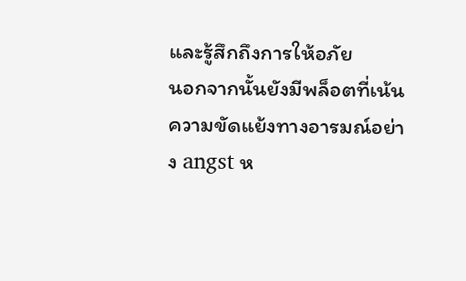และรู้สึกถึงการให้อภัย
นอกจากนั้นยังมีพล็อตที่เน้นความขัดแย้งทางอารมณ์อย่าง angst ห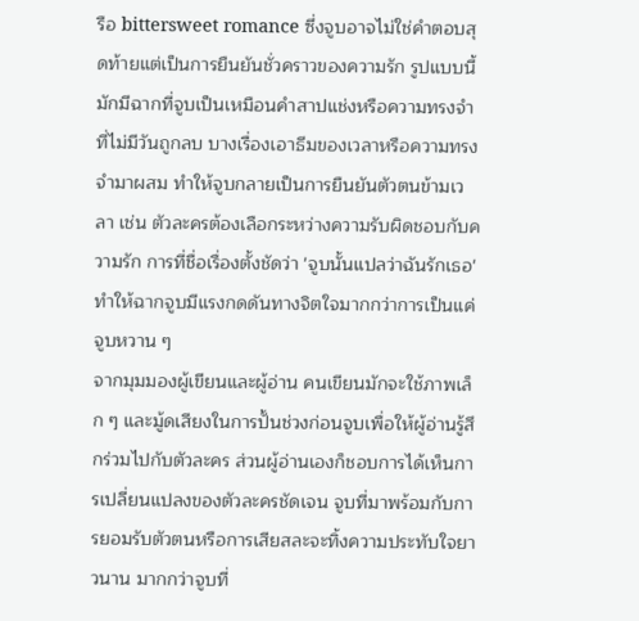รือ bittersweet romance ซึ่งจูบอาจไม่ใช่คำตอบสุดท้ายแต่เป็นการยืนยันชั่วคราวของความรัก รูปแบบนี้มักมีฉากที่จูบเป็นเหมือนคำสาปแช่งหรือความทรงจำที่ไม่มีวันถูกลบ บางเรื่องเอาธีมของเวลาหรือความทรงจำมาผสม ทำให้จูบกลายเป็นการยืนยันตัวตนข้ามเวลา เช่น ตัวละครต้องเลือกระหว่างความรับผิดชอบกับความรัก การที่ชื่อเรื่องตั้งชัดว่า 'จูบนั้นแปลว่าฉันรักเธอ' ทำให้ฉากจูบมีแรงกดดันทางจิตใจมากกว่าการเป็นแค่จูบหวาน ๆ
จากมุมมองผู้เขียนและผู้อ่าน คนเขียนมักจะใช้ภาพเล็ก ๆ และมู้ดเสียงในการปั้นช่วงก่อนจูบเพื่อให้ผู้อ่านรู้สึกร่วมไปกับตัวละคร ส่วนผู้อ่านเองก็ชอบการได้เห็นการเปลี่ยนแปลงของตัวละครชัดเจน จูบที่มาพร้อมกับการยอมรับตัวตนหรือการเสียสละจะทิ้งความประทับใจยาวนาน มากกว่าจูบที่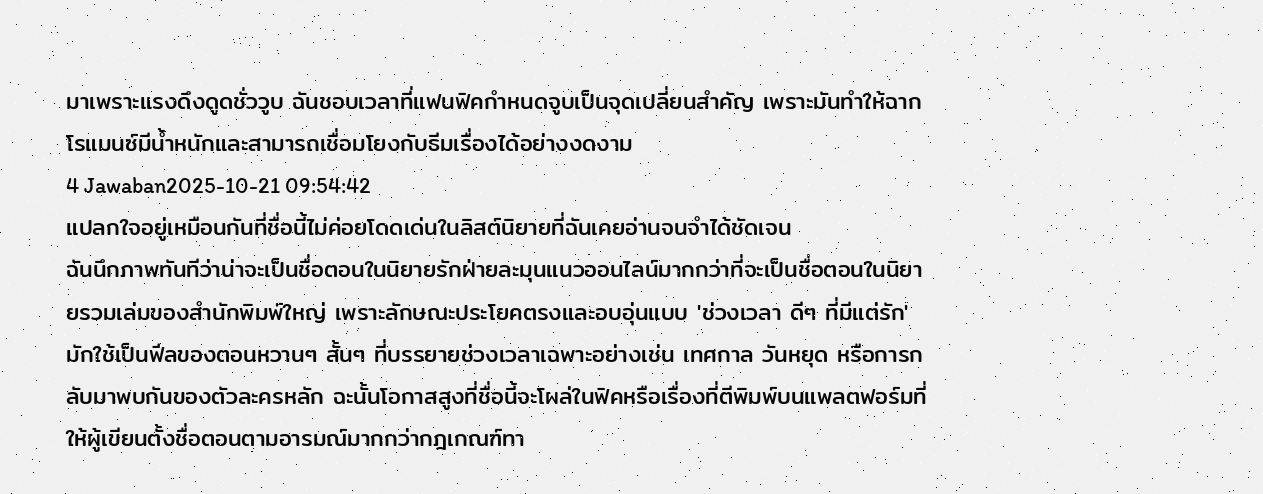มาเพราะแรงดึงดูดชั่ววูบ ฉันชอบเวลาที่แฟนฟิคกำหนดจูบเป็นจุดเปลี่ยนสำคัญ เพราะมันทำให้ฉากโรแมนซ์มีน้ำหนักและสามารถเชื่อมโยงกับธีมเรื่องได้อย่างงดงาม
4 Jawaban2025-10-21 09:54:42
แปลกใจอยู่เหมือนกันที่ชื่อนี้ไม่ค่อยโดดเด่นในลิสต์นิยายที่ฉันเคยอ่านจนจำได้ชัดเจน
ฉันนึกภาพทันทีว่าน่าจะเป็นชื่อตอนในนิยายรักฝ่ายละมุนแนวออนไลน์มากกว่าที่จะเป็นชื่อตอนในนิยายรวมเล่มของสำนักพิมพ์ใหญ่ เพราะลักษณะประโยคตรงและอบอุ่นแบบ 'ช่วงเวลา ดีๆ ที่มีแต่รัก' มักใช้เป็นฟีลของตอนหวานๆ สั้นๆ ที่บรรยายช่วงเวลาเฉพาะอย่างเช่น เทศกาล วันหยุด หรือการกลับมาพบกันของตัวละครหลัก ฉะนั้นโอกาสสูงที่ชื่อนี้จะโผล่ในฟิคหรือเรื่องที่ตีพิมพ์บนแพลตฟอร์มที่ให้ผู้เขียนตั้งชื่อตอนตามอารมณ์มากกว่ากฎเกณฑ์ทา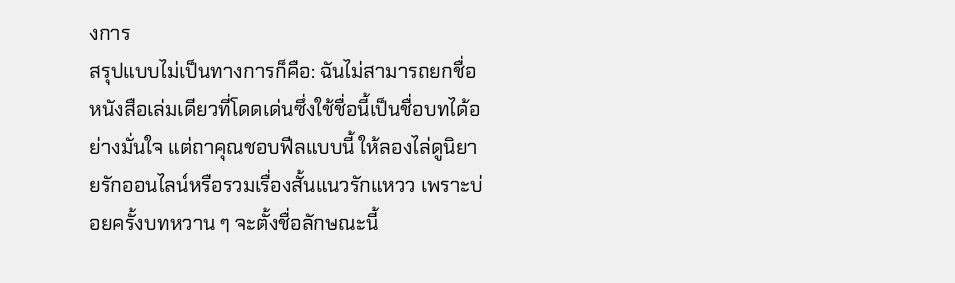งการ
สรุปแบบไม่เป็นทางการก็คือ: ฉันไม่สามารถยกชื่อหนังสือเล่มเดียวที่โดดเด่นซึ่งใช้ชื่อนี้เป็นชื่อบทได้อย่างมั่นใจ แต่ถาคุณชอบฟีลแบบนี้ ให้ลองไล่ดูนิยายรักออนไลน์หรือรวมเรื่องสั้นแนวรักแหวว เพราะบ่อยครั้งบทหวาน ๆ จะตั้งชื่อลักษณะนี้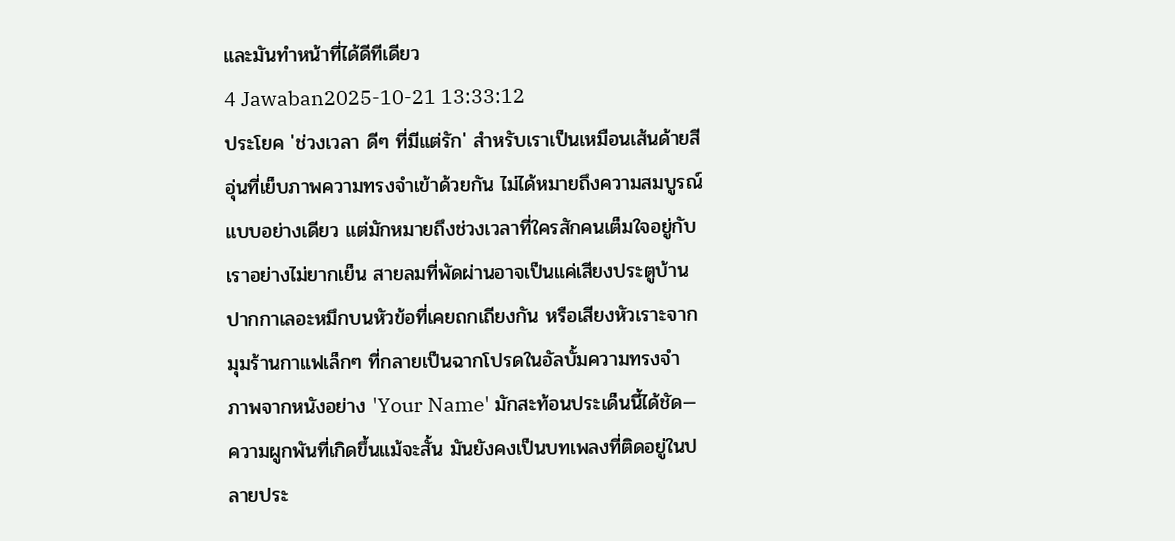และมันทำหน้าที่ได้ดีทีเดียว
4 Jawaban2025-10-21 13:33:12
ประโยค 'ช่วงเวลา ดีๆ ที่มีแต่รัก' สำหรับเราเป็นเหมือนเส้นด้ายสีอุ่นที่เย็บภาพความทรงจำเข้าด้วยกัน ไม่ได้หมายถึงความสมบูรณ์แบบอย่างเดียว แต่มักหมายถึงช่วงเวลาที่ใครสักคนเต็มใจอยู่กับเราอย่างไม่ยากเย็น สายลมที่พัดผ่านอาจเป็นแค่เสียงประตูบ้าน ปากกาเลอะหมึกบนหัวข้อที่เคยถกเถียงกัน หรือเสียงหัวเราะจากมุมร้านกาแฟเล็กๆ ที่กลายเป็นฉากโปรดในอัลบั้มความทรงจำ
ภาพจากหนังอย่าง 'Your Name' มักสะท้อนประเด็นนี้ได้ชัด—ความผูกพันที่เกิดขึ้นแม้จะสั้น มันยังคงเป็นบทเพลงที่ติดอยู่ในปลายประ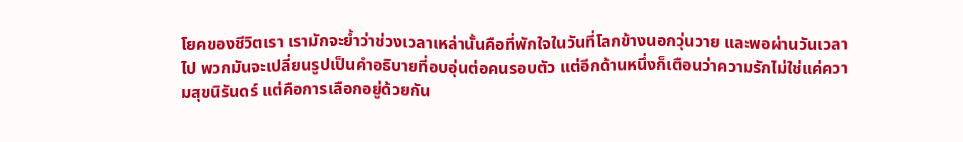โยคของชีวิตเรา เรามักจะย้ำว่าช่วงเวลาเหล่านั้นคือที่พักใจในวันที่โลกข้างนอกวุ่นวาย และพอผ่านวันเวลาไป พวกมันจะเปลี่ยนรูปเป็นคำอธิบายที่อบอุ่นต่อคนรอบตัว แต่อีกด้านหนึ่งก็เตือนว่าความรักไม่ใช่แค่ความสุขนิรันดร์ แต่คือการเลือกอยู่ด้วยกัน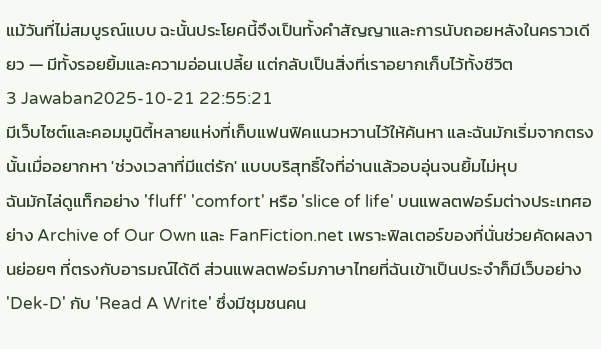แม้วันที่ไม่สมบูรณ์แบบ ฉะนั้นประโยคนี้จึงเป็นทั้งคำสัญญาและการนับถอยหลังในคราวเดียว — มีทั้งรอยยิ้มและความอ่อนเปลี้ย แต่กลับเป็นสิ่งที่เราอยากเก็บไว้ทั้งชีวิต
3 Jawaban2025-10-21 22:55:21
มีเว็บไซต์และคอมมูนิตี้หลายแห่งที่เก็บแฟนฟิคแนวหวานไว้ให้ค้นหา และฉันมักเริ่มจากตรงนั้นเมื่ออยากหา 'ช่วงเวลาที่มีแต่รัก' แบบบริสุทธิ์ใจที่อ่านแล้วอบอุ่นจนยิ้มไม่หุบ
ฉันมักไล่ดูแท็กอย่าง 'fluff' 'comfort' หรือ 'slice of life' บนแพลตฟอร์มต่างประเทศอย่าง Archive of Our Own และ FanFiction.net เพราะฟิลเตอร์ของที่นั่นช่วยคัดผลงานย่อยๆ ที่ตรงกับอารมณ์ได้ดี ส่วนแพลตฟอร์มภาษาไทยที่ฉันเข้าเป็นประจำก็มีเว็บอย่าง 'Dek-D' กับ 'Read A Write' ซึ่งมีชุมชนคน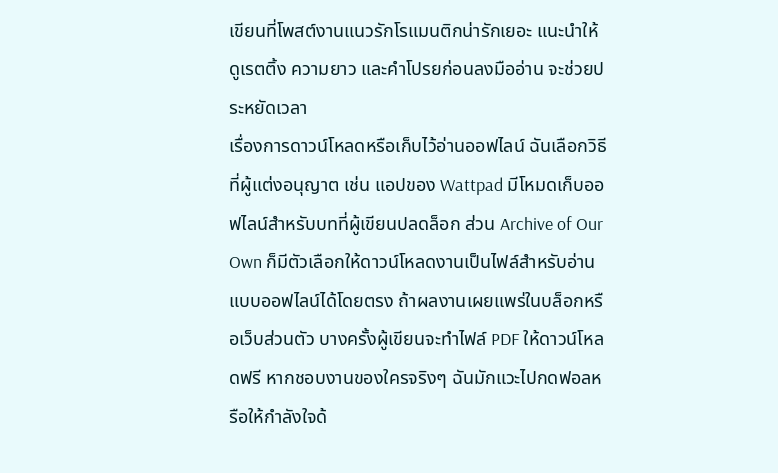เขียนที่โพสต์งานแนวรักโรแมนติกน่ารักเยอะ แนะนำให้ดูเรตติ้ง ความยาว และคำโปรยก่อนลงมืออ่าน จะช่วยประหยัดเวลา
เรื่องการดาวน์โหลดหรือเก็บไว้อ่านออฟไลน์ ฉันเลือกวิธีที่ผู้แต่งอนุญาต เช่น แอปของ Wattpad มีโหมดเก็บออฟไลน์สำหรับบทที่ผู้เขียนปลดล็อก ส่วน Archive of Our Own ก็มีตัวเลือกให้ดาวน์โหลดงานเป็นไฟล์สำหรับอ่านแบบออฟไลน์ได้โดยตรง ถ้าผลงานเผยแพร่ในบล็อกหรือเว็บส่วนตัว บางครั้งผู้เขียนจะทำไฟล์ PDF ให้ดาวน์โหลดฟรี หากชอบงานของใครจริงๆ ฉันมักแวะไปกดฟอลหรือให้กำลังใจด้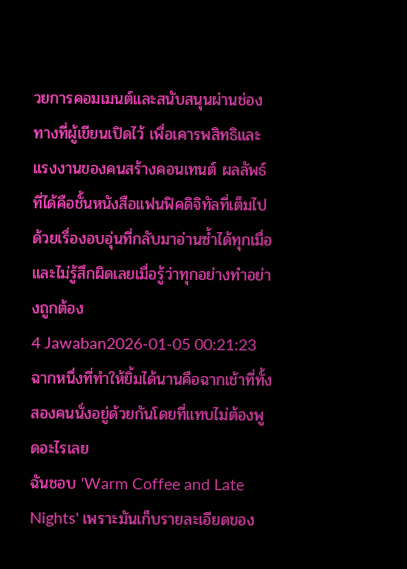วยการคอมเมนต์และสนับสนุนผ่านช่องทางที่ผู้เขียนเปิดไว้ เพื่อเคารพสิทธิและแรงงานของคนสร้างคอนเทนต์ ผลลัพธ์ที่ได้คือชั้นหนังสือแฟนฟิคดิจิทัลที่เต็มไปด้วยเรื่องอบอุ่นที่กลับมาอ่านซ้ำได้ทุกเมื่อและไม่รู้สึกผิดเลยเมื่อรู้ว่าทุกอย่างทำอย่างถูกต้อง
4 Jawaban2026-01-05 00:21:23
ฉากหนึ่งที่ทำให้ยิ้มได้นานคือฉากเช้าที่ทั้งสองคนนั่งอยู่ด้วยกันโดยที่แทบไม่ต้องพูดอะไรเลย
ฉันชอบ 'Warm Coffee and Late Nights' เพราะมันเก็บรายละเอียดของ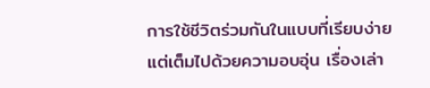การใช้ชีวิตร่วมกันในแบบที่เรียบง่ายแต่เต็มไปด้วยความอบอุ่น เรื่องเล่า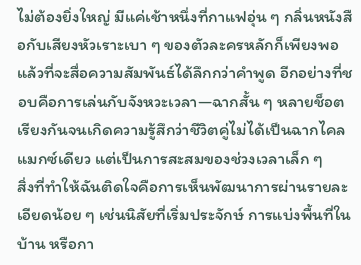ไม่ต้องยิ่งใหญ่ มีแค่เช้าหนึ่งที่กาแฟอุ่น ๆ กลิ่นหนังสือกับเสียงหัวเราะเบา ๆ ของตัวละครหลักก็เพียงพอแล้วที่จะสื่อความสัมพันธ์ได้ลึกกว่าคำพูด อีกอย่างที่ชอบคือการเล่นกับจังหวะเวลา—ฉากสั้น ๆ หลายช็อตเรียงกันจนเกิดความรู้สึกว่าชีวิตคู่ไม่ได้เป็นฉากไคลแมกซ์เดียว แต่เป็นการสะสมของช่วงเวลาเล็ก ๆ
สิ่งที่ทำให้ฉันติดใจคือการเห็นพัฒนาการผ่านรายละเอียดน้อย ๆ เช่นนิสัยที่เริ่มประจักษ์ การแบ่งพื้นที่ในบ้าน หรือกา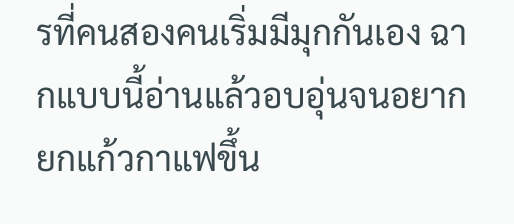รที่คนสองคนเริ่มมีมุกกันเอง ฉากแบบนี้อ่านแล้วอบอุ่นจนอยากยกแก้วกาแฟขึ้น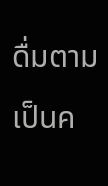ดื่มตาม เป็นค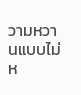วามหวานแบบไม่ห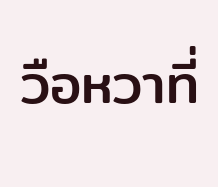วือหวาที่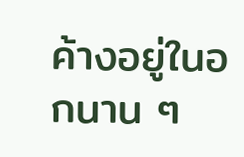ค้างอยู่ในอกนาน ๆ